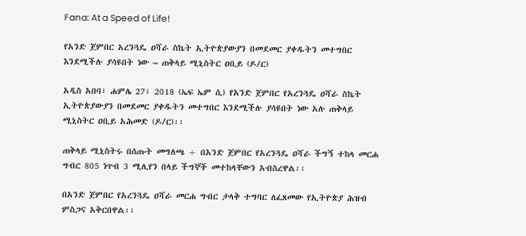Fana: At a Speed of Life!

የአንድ ጀምበር አረንጓዴ ዐሻራ ስኬት ኢትዮጵያውያን በመደመር ያቀዱትን መተግበር እንደሚችሉ ያሳዩበት ነው – ጠቅላይ ሚኒስትር ዐቢይ (ዶ/ር)

አዲስ አበባ፣ ሐምሌ 27፣ 2018 (ኤፍ ኤም ሲ) የአንድ ጀምበር የአረንጓዴ ዐሻራ ስኬት ኢትዮጵያውያን በመደመር ያቀዱትን መተግበር እንደሚችሉ ያሳዩበት ነው አሉ ጠቅላይ ሚኒስትር ዐቢይ አሕመድ (ዶ/ር)፡፡

ጠቅላይ ሚኒስትሩ በሰጡት መግለጫ ÷ በአንድ ጀምበር የአረንጓዴ ዐሻራ ችግኝ ተከላ መርሐ ግብር 805 ነጥብ 3 ሚሊየን በላይ ችግኞች መተከላቸውን አብስረዋል፡፡

በአንድ ጀምበር የአረንጓዴ ዐሻራ መርሐ ግብር ታላቅ ተግባር ለፈጸመው የኢትዮጵያ ሕዝብ ምስጋና አቅርበዋል፡፡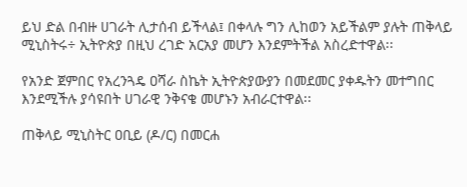ይህ ድል በብዙ ሀገራት ሊታሰብ ይችላል፤ በቀላሉ ግን ሊከወን አይችልም ያሉት ጠቅላይ ሚኒስትሩ÷ ኢትዮጵያ በዚህ ረገድ አርአያ መሆን እንደምትችል አስረድተዋል፡፡

የአንድ ጀምበር የአረንጓዴ ዐሻራ ስኬት ኢትዮጵያውያን በመደመር ያቀዱትን መተግበር እንደሚችሉ ያሳዩበት ሀገራዊ ንቅናቄ መሆኑን አብራርተዋል፡፡

ጠቅላይ ሚኒስትር ዐቢይ (ዶ/ር) በመርሐ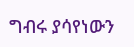ግብሩ ያሳየነውን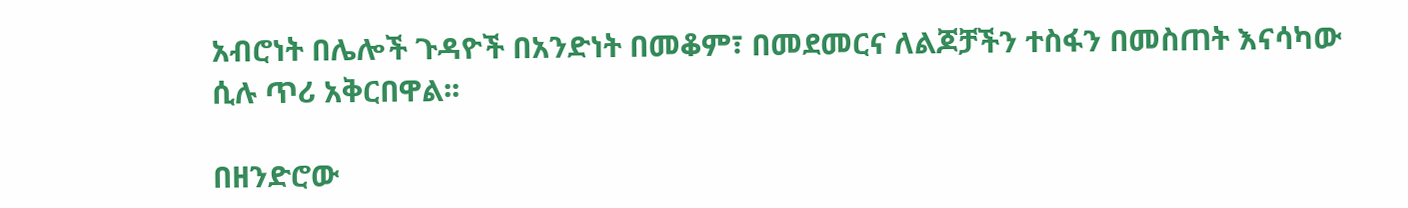አብሮነት በሌሎች ጉዳዮች በአንድነት በመቆም፣ በመደመርና ለልጆቻችን ተስፋን በመስጠት እናሳካው ሲሉ ጥሪ አቅርበዋል፡፡

በዘንድሮው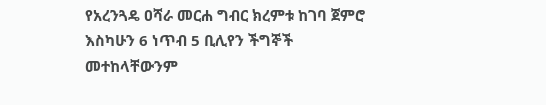የአረንጓዴ ዐሻራ መርሐ ግብር ክረምቱ ከገባ ጀምሮ እስካሁን 6 ነጥብ 5 ቢሊየን ችግኞች መተከላቸውንም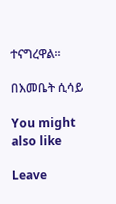ተናግረዋል፡፡

በእመቤት ሲሳይ

You might also like

Leave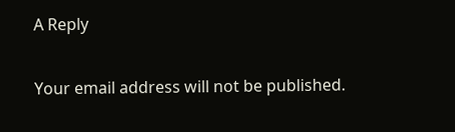A Reply

Your email address will not be published.